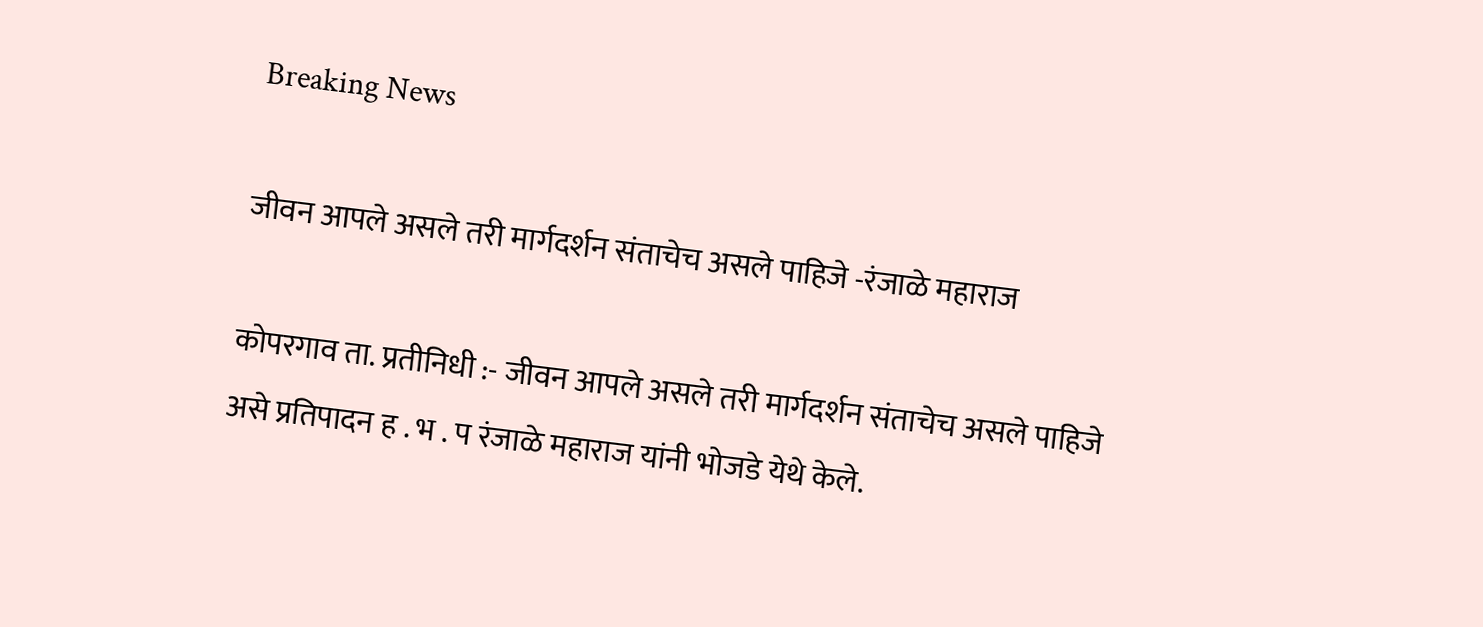Breaking News

जीवन आपले असले तरी मार्गदर्शन संताचेच असले पाहिजे -रंजाळे महाराज

कोपरगाव ता. प्रतीनिधी :- जीवन आपले असले तरी मार्गदर्शन संताचेच असले पाहिजे असे प्रतिपादन ह . भ . प रंजाळे महाराज यांनी भोजडे येथे केले.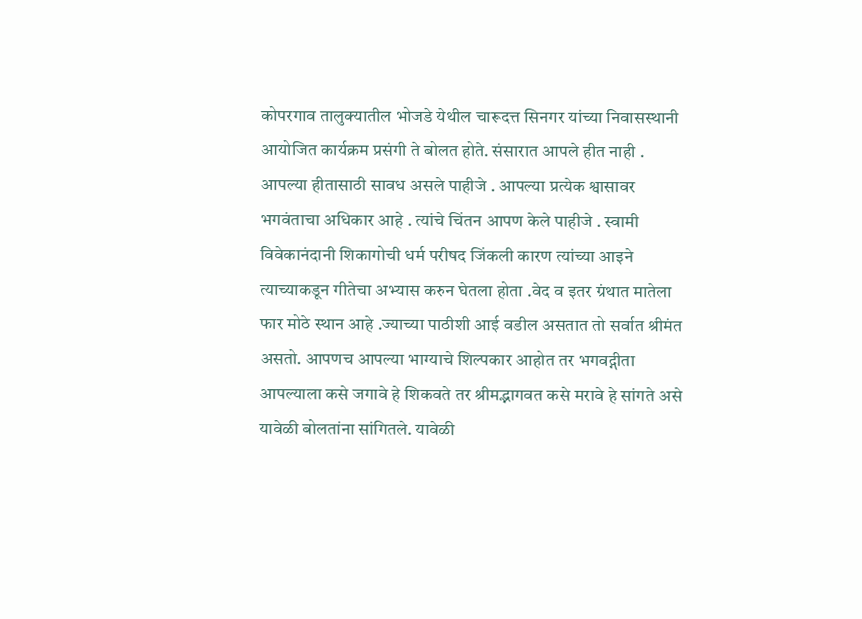कोपरगाव तालुक्यातील भोजडे येथील चारूदत्त सिनगर यांच्या निवासस्थानी आयोजित कार्यक्रम प्रसंगी ते बोलत होते. संसारात आपले हीत नाही . आपल्या हीतासाठी सावध असले पाहीजे . आपल्या प्रत्येक श्वासावर भगवंताचा अधिकार आहे . त्यांचे चिंतन आपण केले पाहीजे . स्वामी विवेकानंदानी शिकागोची धर्म परीषद जिंकली कारण त्यांच्या आइने त्याच्याकडून गीतेचा अभ्यास करुन घेतला होता .वेद व इतर ग्रंथात मातेला फार मोठे स्थान आहे .ज्याच्या पाठीशी आई वडील असतात तो सर्वात श्रीमंत असतो. आपणच आपल्या भाग्याचे शिल्पकार आहोत तर भगवद्गीता आपल्याला कसे जगावे हे शिकवते तर श्रीमद्भागवत कसे मरावे हे सांगते असे यावेळी बोलतांना सांगितले. यावेळी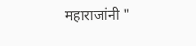महाराजांनी "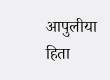आपुलीया हिता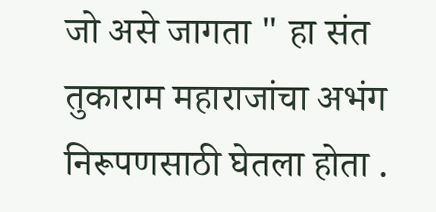जो असे जागता " हा संत तुकाराम महाराजांचा अभंग निरूपणसाठी घेतला होता .